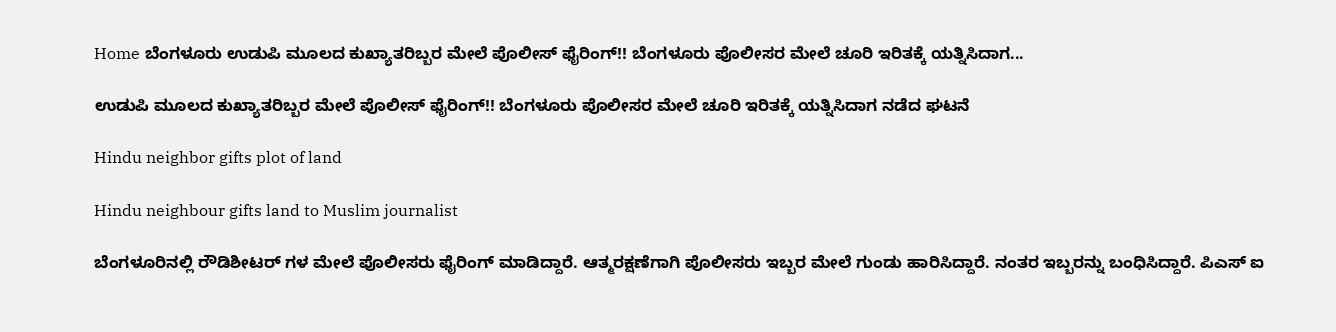Home ಬೆಂಗಳೂರು ಉಡುಪಿ ಮೂಲದ ಕುಖ್ಯಾತರಿಬ್ಬರ ಮೇಲೆ ಪೊಲೀಸ್ ಫೈರಿಂಗ್!! ಬೆಂಗಳೂರು ಪೊಲೀಸರ ಮೇಲೆ ಚೂರಿ ಇರಿತಕ್ಕೆ ಯತ್ನಿಸಿದಾಗ...

ಉಡುಪಿ ಮೂಲದ ಕುಖ್ಯಾತರಿಬ್ಬರ ಮೇಲೆ ಪೊಲೀಸ್ ಫೈರಿಂಗ್!! ಬೆಂಗಳೂರು ಪೊಲೀಸರ ಮೇಲೆ ಚೂರಿ ಇರಿತಕ್ಕೆ ಯತ್ನಿಸಿದಾಗ ನಡೆದ ಘಟನೆ

Hindu neighbor gifts plot of land

Hindu neighbour gifts land to Muslim journalist

ಬೆಂಗಳೂರಿನಲ್ಲಿ ರೌಡಿಶೀಟರ್ ಗಳ ಮೇಲೆ ಪೊಲೀಸರು ಫೈರಿಂಗ್ ಮಾಡಿದ್ದಾರೆ. ಆತ್ಮರಕ್ಷಣೆಗಾಗಿ ಪೊಲೀಸರು ಇಬ್ಬರ ಮೇಲೆ ಗುಂಡು ಹಾರಿಸಿದ್ದಾರೆ. ನಂತರ ಇಬ್ಬರನ್ನು ಬಂಧಿಸಿದ್ದಾರೆ. ಪಿಎಸ್ ಐ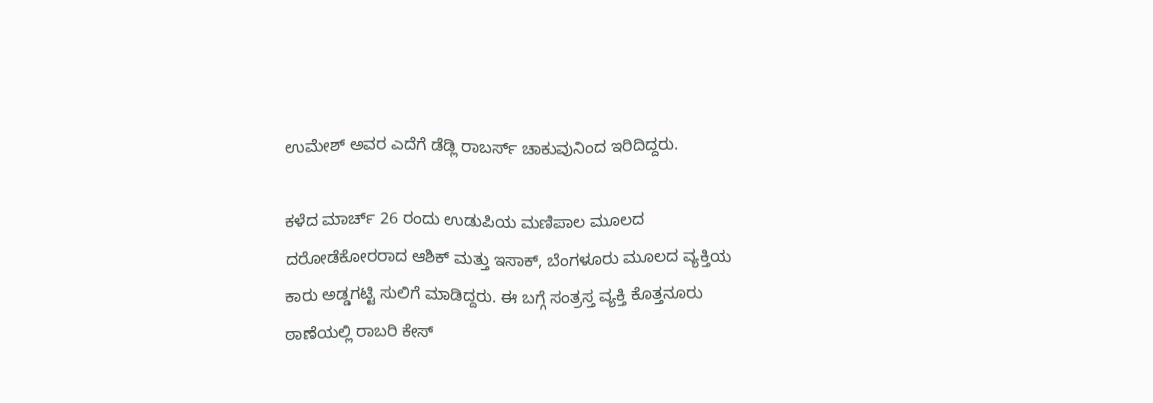ಉಮೇಶ್ ಅವರ ಎದೆಗೆ ಡೆಡ್ಲಿ ರಾಬರ್ಸ್ ಚಾಕುವುನಿಂದ ಇರಿದಿದ್ದರು.

ಕಳೆದ ಮಾರ್ಚ್ 26 ರಂದು ಉಡುಪಿಯ ಮಣಿಪಾಲ ಮೂಲದ ದರೋಡೆಕೋರರಾದ ಆಶಿಕ್ ಮತ್ತು ಇಸಾಕ್, ಬೆಂಗಳೂರು ಮೂಲದ ವ್ಯಕ್ತಿಯ ಕಾರು ಅಡ್ಡಗಟ್ಟಿ ಸುಲಿಗೆ ಮಾಡಿದ್ದರು. ಈ ಬಗ್ಗೆ ಸಂತ್ರಸ್ತ ವ್ಯಕ್ತಿ ಕೊತ್ತನೂರು ಠಾಣೆಯಲ್ಲಿ ರಾಬರಿ ಕೇಸ್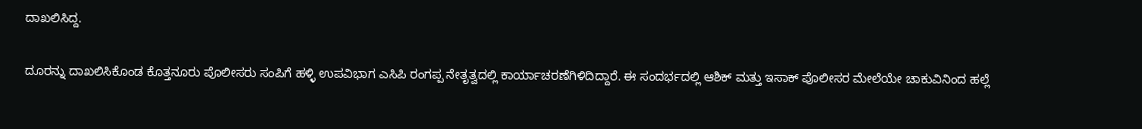ದಾಖಲಿಸಿದ್ದ.

ದೂರನ್ನು ದಾಖಲಿಸಿಕೊಂಡ‌ ಕೊತ್ತನೂರು ಪೊಲೀಸರು ಸಂಪಿಗೆ ಹಳ್ಳಿ ಉಪವಿಭಾಗ ಎಸಿಪಿ ರಂಗಪ್ಪ ನೇತೃತ್ವದಲ್ಲಿ ಕಾರ್ಯಾಚರಣೆಗಿಳಿದಿದ್ದಾರೆ. ಈ ಸಂದರ್ಭದಲ್ಲಿ ಆಶಿಕ್ ಮತ್ತು ಇಸಾಕ್ ಪೊಲೀಸರ ಮೇಲೆಯೇ ಚಾಕುವಿನಿಂದ ಹಲ್ಲೆ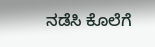ನಡೆಸಿ ಕೊಲೆಗೆ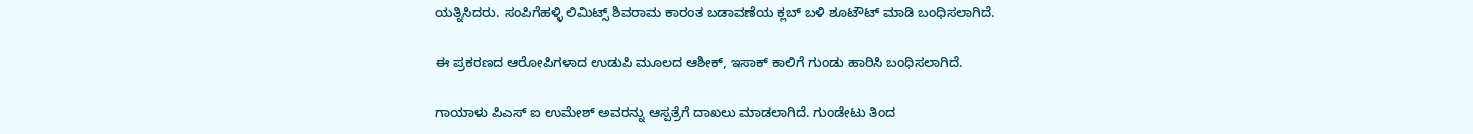ಯತ್ನಿಸಿದರು. ಸಂಪಿಗೆಹಳ್ಳಿ ಲಿಮಿಟ್ಸ್ ಶಿವರಾಮ ಕಾರಂತ ಬಡಾವಣೆಯ ಕ್ಲಬ್ ಬಳಿ ಶೂಟೌಟ್ ಮಾಡಿ ಬಂಧಿಸಲಾಗಿದೆ.

ಈ ಪ್ರಕರಣದ ಆರೋಪಿಗಳಾದ ಉಡುಪಿ ಮೂಲದ ಆಶೀಕ್, ಇಸಾಕ್ ಕಾಲಿಗೆ ಗುಂಡು ಹಾರಿಸಿ ಬಂಧಿಸಲಾಗಿದೆ.

ಗಾಯಾಳು ಪಿಎಸ್ ಐ ಉಮೇಶ್ ಅವರನ್ನು ಆಸ್ಪತ್ರೆಗೆ ದಾಖಲು ಮಾಡಲಾಗಿದೆ. ಗುಂಡೇಟು ತಿಂದ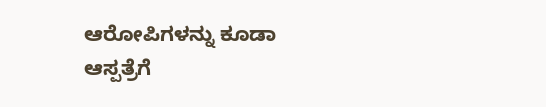ಆರೋಪಿಗಳನ್ನು ಕೂಡಾ ಆಸ್ಪತ್ರೆಗೆ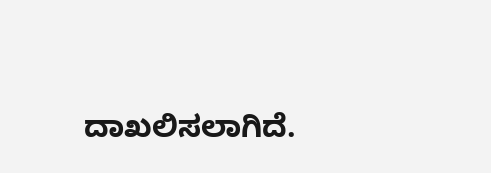ದಾಖಲಿಸಲಾಗಿದೆ.